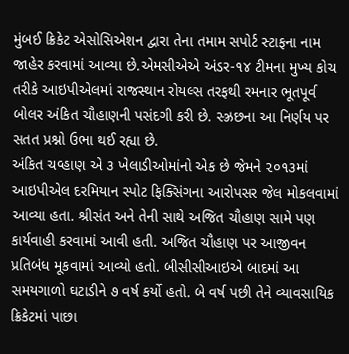મુંબઈ ક્રિકેટ એસોસિએશન દ્વારા તેના તમામ સપોર્ટ સ્ટાફના નામ જાહેર કરવામાં આવ્યા છે.એમસીએએ અંડર-૧૪ ટીમના મુખ્ય કોચ તરીકે આઇપીએલમાં રાજસ્થાન રોયલ્સ તરફથી રમનાર ભૂતપૂર્વ બોલર અંકિત ચૌહાણની પસંદગી કરી છે. સ્ઝ્રછના આ નિર્ણય પર સતત પ્રશ્નો ઉભા થઈ રહ્યા છે.
અંકિત ચવ્હાણ એ ૩ ખેલાડીઓમાંનો એક છે જેમને ૨૦૧૩માં આઇપીએલ દરમિયાન સ્પોટ ફિક્સિંગના આરોપસર જેલ મોકલવામાં આવ્યા હતા. શ્રીસંત અને તેની સાથે અજિત ચૌહાણ સામે પણ કાર્યવાહી કરવામાં આવી હતી. અજિત ચૌહાણ પર આજીવન પ્રતિબંધ મૂકવામાં આવ્યો હતો. બીસીસીઆઇએ બાદમાં આ સમયગાળો ઘટાડીને ૭ વર્ષ કર્યો હતો. બે વર્ષ પછી તેને વ્યાવસાયિક ક્રિકેટમાં પાછા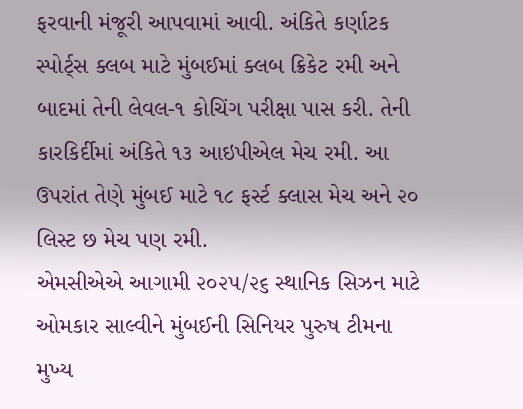ફરવાની મંજૂરી આપવામાં આવી. અંકિતે કર્ણાટક સ્પોર્ટ્‌સ ક્લબ માટે મુંબઈમાં ક્લબ ક્રિકેટ રમી અને બાદમાં તેની લેવલ-૧ કોચિંગ પરીક્ષા પાસ કરી. તેની કારકિર્દીમાં અંકિતે ૧૩ આઇપીએલ મેચ રમી. આ ઉપરાંત તેણે મુંબઈ માટે ૧૮ ફર્સ્ટ ક્લાસ મેચ અને ૨૦ લિસ્ટ છ મેચ પણ રમી.
એમસીએએ આગામી ૨૦૨૫/૨૬ સ્થાનિક સિઝન માટે ઓમકાર સાલ્વીને મુંબઈની સિનિયર પુરુષ ટીમના મુખ્ય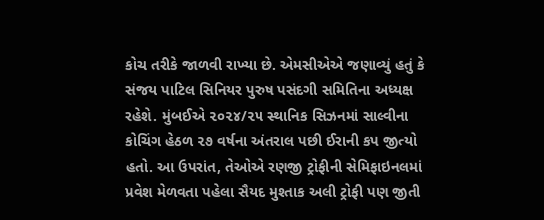કોચ તરીકે જાળવી રાખ્યા છે. એમસીએએ જણાવ્યું હતું કે સંજય પાટિલ સિનિયર પુરુષ પસંદગી સમિતિના અધ્યક્ષ રહેશે. મુંબઈએ ૨૦૨૪/૨૫ સ્થાનિક સિઝનમાં સાલ્વીના કોચિંગ હેઠળ ૨૭ વર્ષના અંતરાલ પછી ઈરાની કપ જીત્યો હતો. આ ઉપરાંત, તેઓએ રણજી ટ્રોફીની સેમિફાઇનલમાં પ્રવેશ મેળવતા પહેલા સૈયદ મુશ્તાક અલી ટ્રોફી પણ જીતી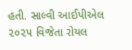હતી. સાલ્વી આઈપીએલ ૨૦૨૫ વિજેતા રોયલ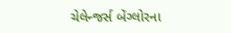ચેલેન્જર્સ બેંગ્લોરના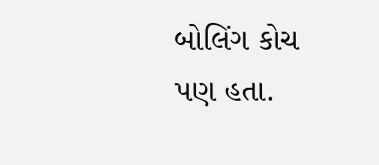બોલિંગ કોચ પણ હતા.